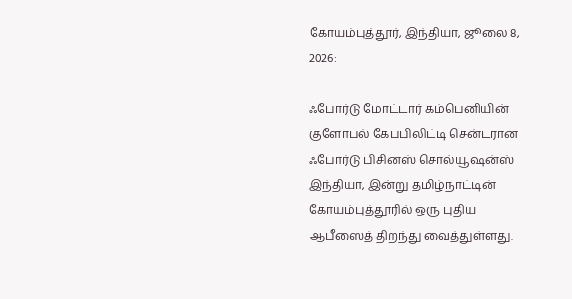கோயம்புத்தூர், இந்தியா, ஜூலை 8, 2026:

ஃபோர்டு மோட்டார் கம்பெனியின் குளோபல் கேபபிலிட்டி சென்டரான ஃபோர்டு பிசினஸ் சொல்யூஷன்ஸ் இந்தியா, இன்று தமிழ்நாட்டின் கோயம்புத்தூரில் ஒரு புதிய ஆபீஸைத் திறந்து வைத்துள்ளது.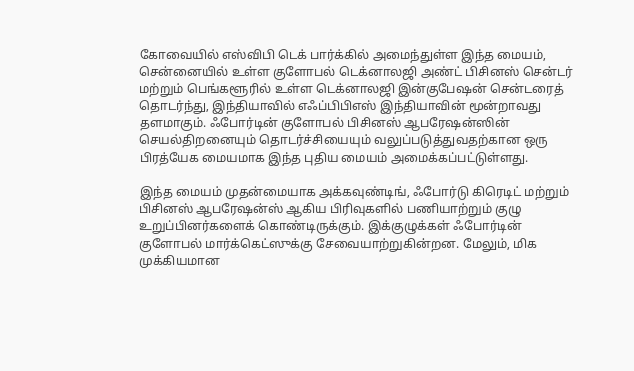கோவையில் எஸ்விபி டெக் பார்க்கில் அமைந்துள்ள இந்த மையம், சென்னையில் உள்ள குளோபல் டெக்னாலஜி அண்ட் பிசினஸ் சென்டர் மற்றும் பெங்களூரில் உள்ள டெக்னாலஜி இன்குபேஷன் சென்டரைத் தொடர்ந்து, இந்தியாவில் எஃப்பிபிஎஸ் இந்தியாவின் மூன்றாவது தளமாகும். ஃபோர்டின் குளோபல் பிசினஸ் ஆபரேஷன்ஸின் செயல்திறனையும் தொடர்ச்சியையும் வலுப்படுத்துவதற்கான ஒரு பிரத்யேக மையமாக இந்த புதிய மையம் அமைக்கப்பட்டுள்ளது.

இந்த மையம் முதன்மையாக அக்கவுண்டிங், ஃபோர்டு கிரெடிட் மற்றும் பிசினஸ் ஆபரேஷன்ஸ் ஆகிய பிரிவுகளில் பணியாற்றும் குழு உறுப்பினர்களைக் கொண்டிருக்கும். இக்குழுக்கள் ஃபோர்டின் குளோபல் மார்க்கெட்ஸுக்கு சேவையாற்றுகின்றன. மேலும், மிக முக்கியமான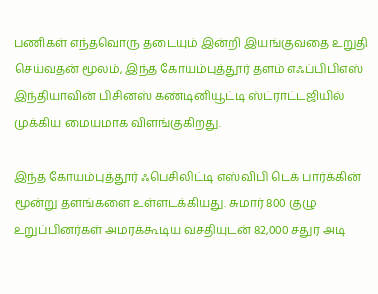பணிகள் எந்தவொரு தடையும் இன்றி இயங்குவதை உறுதி செய்வதன் மூலம், இந்த கோயம்புத்தூர் தளம் எஃப்பிபிஎஸ் இந்தியாவின் பிசினஸ் கண்டினியூட்டி ஸ்ட்ராட்டஜியில் முக்கிய மையமாக விளங்குகிறது.

இந்த கோயம்புத்தூர் ஃபெசிலிட்டி எஸ்விபி டெக் பார்க்கின் மூன்று தளங்களை உள்ளடக்கியது. சுமார் 800 குழு உறுப்பினர்கள் அமரக்கூடிய வசதியுடன் 82,000 சதுர அடி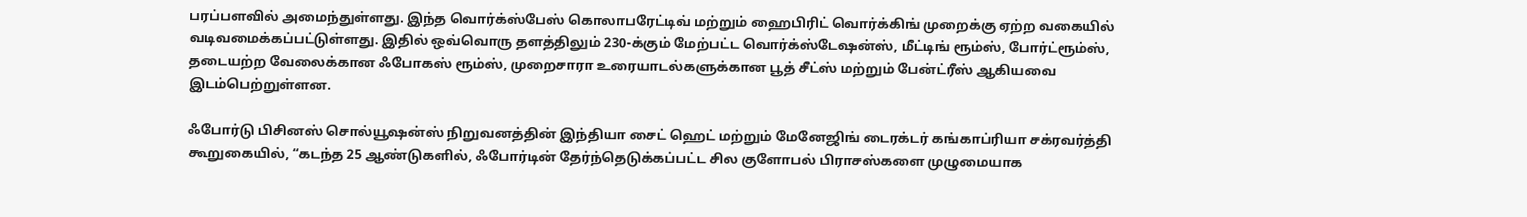பரப்பளவில் அமைந்துள்ளது. இந்த வொர்க்ஸ்பேஸ் கொலாபரேட்டிவ் மற்றும் ஹைபிரிட் வொர்க்கிங் முறைக்கு ஏற்ற வகையில் வடிவமைக்கப்பட்டுள்ளது. இதில் ஒவ்வொரு தளத்திலும் 230-க்கும் மேற்பட்ட வொர்க்ஸ்டேஷன்ஸ், மீட்டிங் ரூம்ஸ், போர்ட்ரூம்ஸ், தடையற்ற வேலைக்கான ஃபோகஸ் ரூம்ஸ், முறைசாரா உரையாடல்களுக்கான பூத் சீட்ஸ் மற்றும் பேன்ட்ரீஸ் ஆகியவை இடம்பெற்றுள்ளன.

ஃபோர்டு பிசினஸ் சொல்யூஷன்ஸ் நிறுவனத்தின் இந்தியா சைட் ஹெட் மற்றும் மேனேஜிங் டைரக்டர் கங்காப்ரியா சக்ரவர்த்தி கூறுகையில், “கடந்த 25 ஆண்டுகளில், ஃபோர்டின் தேர்ந்தெடுக்கப்பட்ட சில குளோபல் பிராசஸ்களை முழுமையாக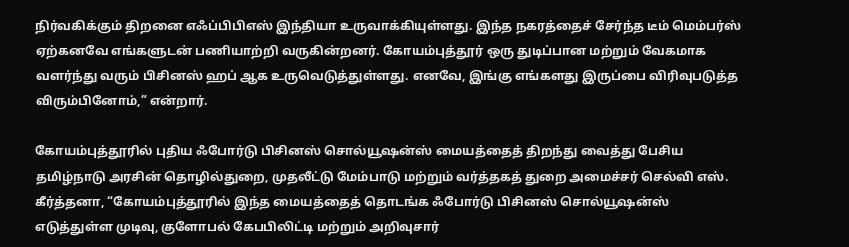நிர்வகிக்கும் திறனை எஃப்பிபிஎஸ் இந்தியா உருவாக்கியுள்ளது. இந்த நகரத்தைச் சேர்ந்த டீம் மெம்பர்ஸ் ஏற்கனவே எங்களுடன் பணியாற்றி வருகின்றனர். கோயம்புத்தூர் ஒரு துடிப்பான மற்றும் வேகமாக வளர்ந்து வரும் பிசினஸ் ஹப் ஆக உருவெடுத்துள்ளது. எனவே, இங்கு எங்களது இருப்பை விரிவுபடுத்த விரும்பினோம்,” என்றார்.

கோயம்புத்தூரில் புதிய ஃபோர்டு பிசினஸ் சொல்யூஷன்ஸ் மையத்தைத் திறந்து வைத்து பேசிய தமிழ்நாடு அரசின் தொழில்துறை, முதலீட்டு மேம்பாடு மற்றும் வர்த்தகத் துறை அமைச்சர் செல்வி எஸ். கீர்த்தனா, “கோயம்புத்தூரில் இந்த மையத்தைத் தொடங்க ஃபோர்டு பிசினஸ் சொல்யூஷன்ஸ் எடுத்துள்ள முடிவு, குளோபல் கேபபிலிட்டி மற்றும் அறிவுசார்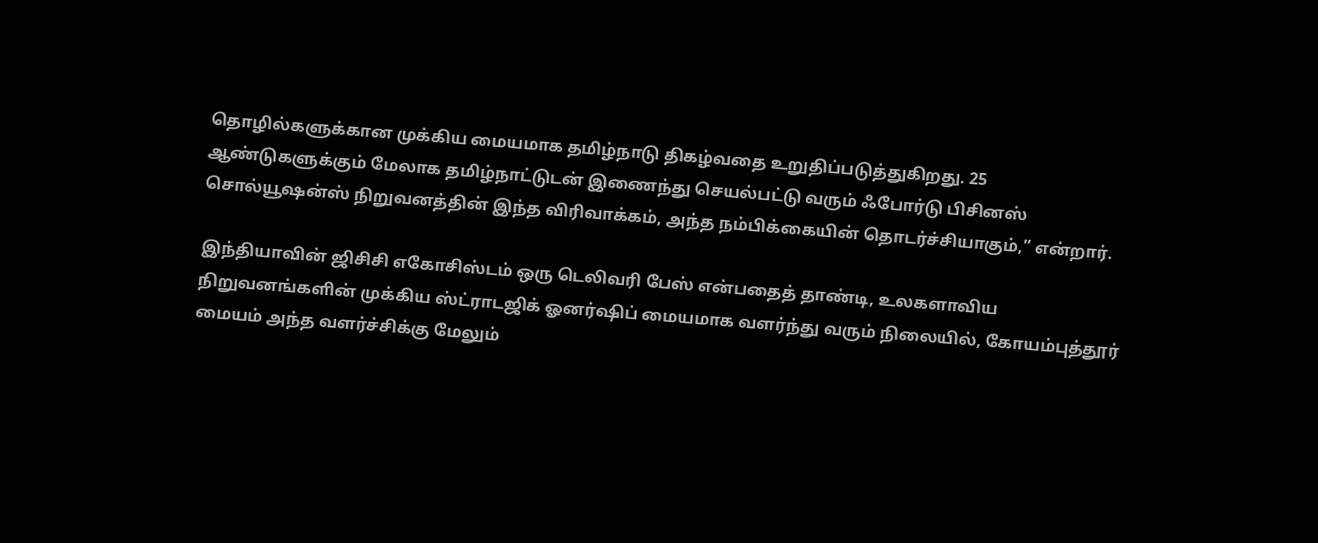தொழில்களுக்கான முக்கிய மையமாக தமிழ்நாடு திகழ்வதை உறுதிப்படுத்துகிறது. 25 ஆண்டுகளுக்கும் மேலாக தமிழ்நாட்டுடன் இணைந்து செயல்பட்டு வரும் ஃபோர்டு பிசினஸ் சொல்யூஷன்ஸ் நிறுவனத்தின் இந்த விரிவாக்கம், அந்த நம்பிக்கையின் தொடர்ச்சியாகும்,” என்றார்.

இந்தியாவின் ஜிசிசி எகோசிஸ்டம் ஒரு டெலிவரி பேஸ் என்பதைத் தாண்டி, உலகளாவிய நிறுவனங்களின் முக்கிய ஸ்ட்ராடஜிக் ஓனர்ஷிப் மையமாக வளர்ந்து வரும் நிலையில், கோயம்புத்தூர் மையம் அந்த வளர்ச்சிக்கு மேலும்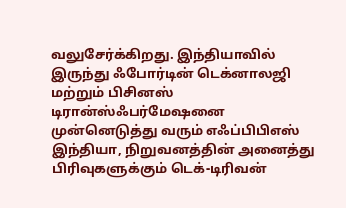வலுசேர்க்கிறது. இந்தியாவில் இருந்து ஃபோர்டின் டெக்னாலஜி மற்றும் பிசினஸ் டிரான்ஸ்ஃபர்மேஷனை முன்னெடுத்து வரும் எஃப்பிபிஎஸ் இந்தியா, நிறுவனத்தின் அனைத்து பிரிவுகளுக்கும் டெக்-டிரிவன்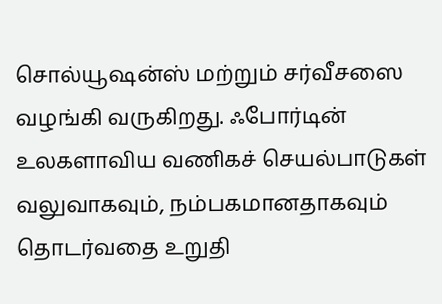சொல்யூஷன்ஸ் மற்றும் சர்வீசஸை வழங்கி வருகிறது. ஃபோர்டின் உலகளாவிய வணிகச் செயல்பாடுகள் வலுவாகவும், நம்பகமானதாகவும் தொடர்வதை உறுதி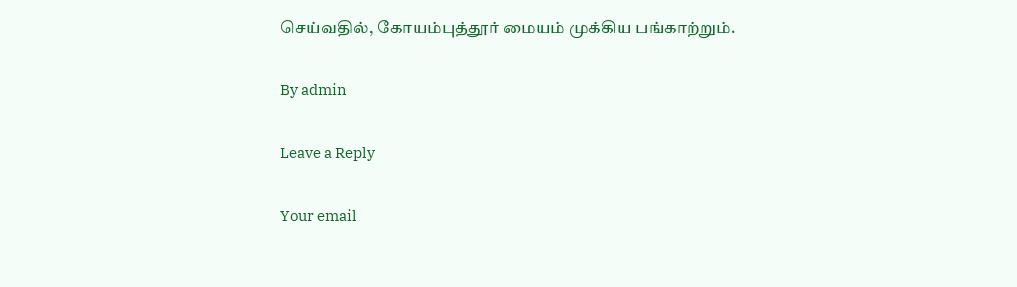செய்வதில், கோயம்புத்தூர் மையம் முக்கிய பங்காற்றும்.

By admin

Leave a Reply

Your email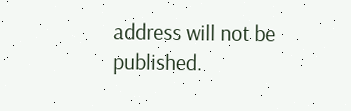address will not be published.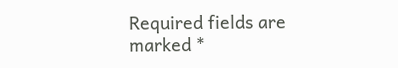Required fields are marked *